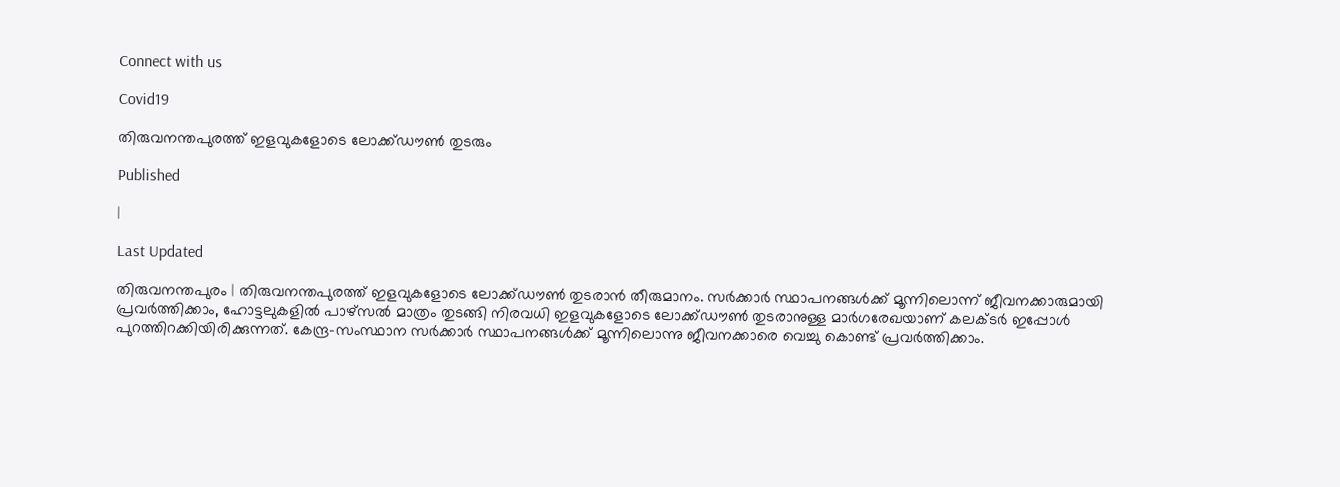Connect with us

Covid19

തിരുവനന്തപുരത്ത് ഇളവുകളോടെ ലോക്ക്ഡൗണ്‍ തുടരും

Published

|

Last Updated

തിരുവനന്തപുരം | തിരുവനന്തപുരത്ത് ഇളവുകളോടെ ലോക്ക്ഡൗണ്‍ തുടരാന്‍ തീരുമാനം. സര്‍ക്കാര്‍ സ്ഥാപനങ്ങള്‍ക്ക് മൂന്നിലൊന്ന് ജീവനക്കാരുമായി പ്രവര്‍ത്തിക്കാം, ഹോട്ടലുകളില്‍ പാഴ്സല്‍ മാത്രം തുടങ്ങി നിരവധി ഇളവുകളോടെ ലോക്ക്ഡൗണ്‍ തുടരാനുള്ള മാര്‍ഗരേഖയാണ് കലക്ടര്‍ ഇപ്പോള്‍ പുറത്തിറക്കിയിരിക്കുന്നത്. കേന്ദ്ര-സംസ്ഥാന സര്‍ക്കാര്‍ സ്ഥാപനങ്ങള്‍ക്ക് മൂന്നിലൊന്നു ജീവനക്കാരെ വെച്ചു കൊണ്ട് പ്രവര്‍ത്തിക്കാം.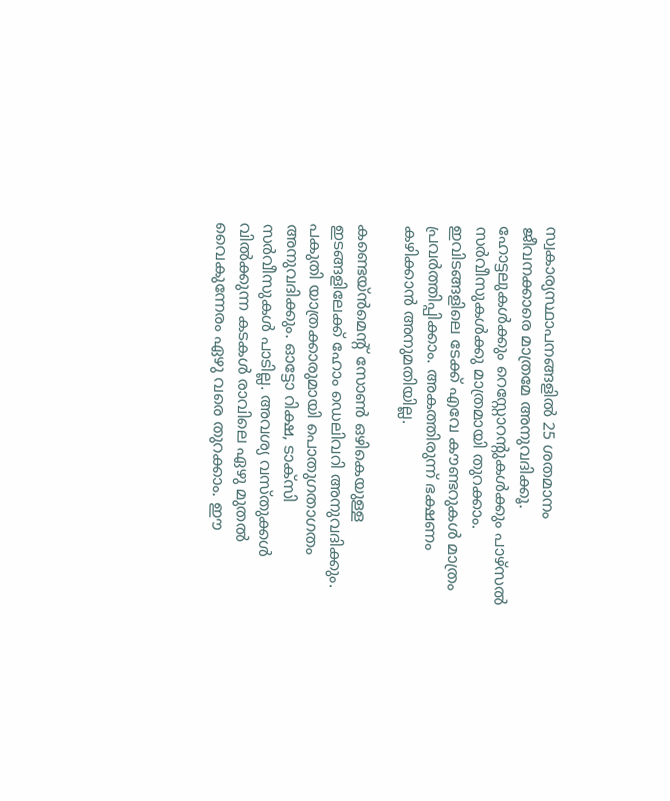സ്വകാര്യസ്ഥാപനങ്ങളില്‍ 25 ശതമാനം ജീവനക്കാരെ മാത്രമേ അനുവദിക്കൂ. ഹോട്ടലുകള്‍ക്കും റെസ്റ്റോറന്റുകള്‍ക്കും പാഴ്സല്‍ സര്‍വീസുകള്‍ക്കു മാത്രമായി തുറക്കാം. ഇവിടങ്ങളിലെ ടേക്ക് എവേ കൗണ്ടറുകള്‍ മാത്രം പ്രവര്‍ത്തിപ്പിക്കാം. അകത്തിരുന്ന് ഭക്ഷണം കഴിക്കാന്‍ അനുമതിയില്ല.

കണ്ടെയ്ന്‍മെന്റ് സോണ്‍ ഒഴികെയുള്ള ഇടങ്ങളിലേക്ക് ഹോം ഡെലിവറി അനുവദിക്കും. പകുതി യാത്രക്കാരുമായി പൊതുഗതാഗതം അനുവദിക്കും. ഓട്ടോ റിക്ഷ, ടാക്സി സര്‍വീസുകള്‍ പാടില്ല. അവശ്യ വസ്തുക്കള്‍ വില്‍ക്കുന്ന കടകള്‍ രാവിലെ ഏഴു മുതല്‍ വൈകുന്നേരം ഏഴു വരെ തുറക്കാം. ഈ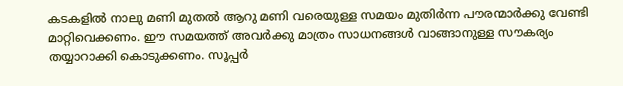കടകളില്‍ നാലു മണി മുതല്‍ ആറു മണി വരെയുള്ള സമയം മുതിര്‍ന്ന പൗരന്മാര്‍ക്കു വേണ്ടി മാറ്റിവെക്കണം. ഈ സമയത്ത് അവര്‍ക്കു മാത്രം സാധനങ്ങള്‍ വാങ്ങാനുള്ള സൗകര്യം തയ്യാറാക്കി കൊടുക്കണം. സൂപ്പര്‍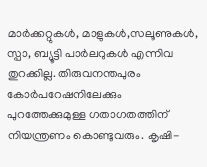മാര്‍ക്കറ്റുകള്‍, മാളുകള്‍,സലൂണുകള്‍, സ്പാ, ബ്യൂട്ടി പാര്‍ലറുകള്‍ എന്നിവ തുറക്കില്ല. തിരുവനന്തപുരം കോര്‍പറേഷനിലേക്കും പുറത്തേക്കുമുള്ള ഗതാഗതത്തിന് നിയന്ത്രണം കൊണ്ടുവരും. കൃഷി-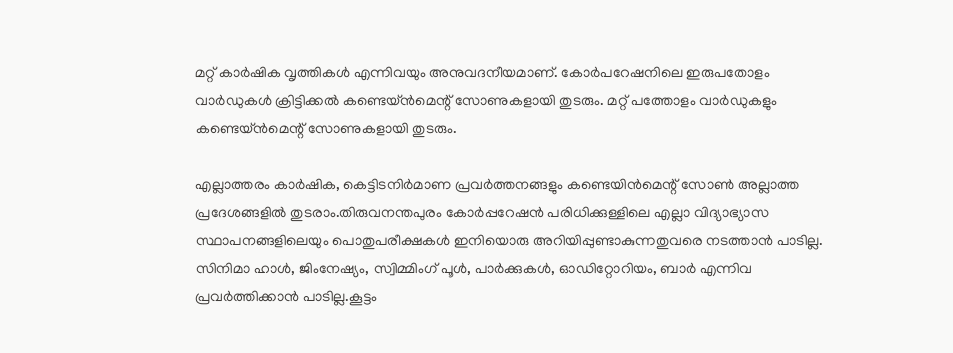മറ്റ് കാര്‍ഷിക വൃത്തികള്‍ എന്നിവയും അനുവദനീയമാണ്. കോര്‍പറേഷനിലെ ഇരുപതോളം വാര്‍ഡുകള്‍ ക്രിട്ടിക്കല്‍ കണ്ടെയ്ന്‍മെന്റ് സോണുകളായി തുടരും. മറ്റ് പത്തോളം വാര്‍ഡുകളും കണ്ടെയ്ന്‍മെന്റ് സോണുകളായി തുടരും.

എല്ലാത്തരം കാര്‍ഷിക, കെട്ടിടനിര്‍മാണ പ്രവര്‍ത്തനങ്ങളും കണ്ടെയിന്‍മെന്റ് സോണ്‍ അല്ലാത്ത പ്രദേശങ്ങളില്‍ തുടരാം.തിരുവനന്തപുരം കോര്‍പ്പറേഷന്‍ പരിധിക്കുള്ളിലെ എല്ലാ വിദ്യാഭ്യാസ സ്ഥാപനങ്ങളിലെയും പൊതുപരീക്ഷകള്‍ ഇനിയൊരു അറിയിപ്പുണ്ടാകുന്നതുവരെ നടത്താന്‍ പാടില്ല.
സിനിമാ ഹാള്‍, ജിംനേഷ്യം, സ്വിമ്മിംഗ് പൂള്‍, പാര്‍ക്കുകള്‍, ഓഡിറ്റോറിയം, ബാര്‍ എന്നിവ പ്രവര്‍ത്തിക്കാന്‍ പാടില്ല.കൂട്ടം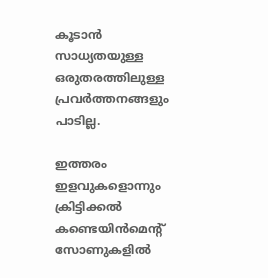കൂടാന്‍ സാധ്യതയുള്ള ഒരുതരത്തിലുള്ള പ്രവര്‍ത്തനങ്ങളും പാടില്ല.

ഇത്തരം ഇളവുകളൊന്നും ക്രിട്ടിക്കല്‍ കണ്ടെയിന്‍മെന്റ് സോണുകളില്‍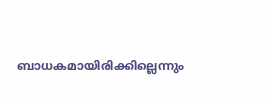ബാധകമായിരിക്കില്ലെന്നും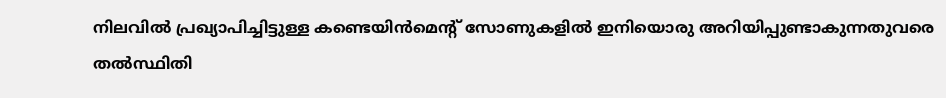നിലവില്‍ പ്രഖ്യാപിച്ചിട്ടുള്ള കണ്ടെയിന്‍മെന്റ് സോണുകളില്‍ ഇനിയൊരു അറിയിപ്പുണ്ടാകുന്നതുവരെ തല്‍സ്ഥിതി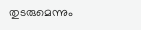തുടരുമെന്നും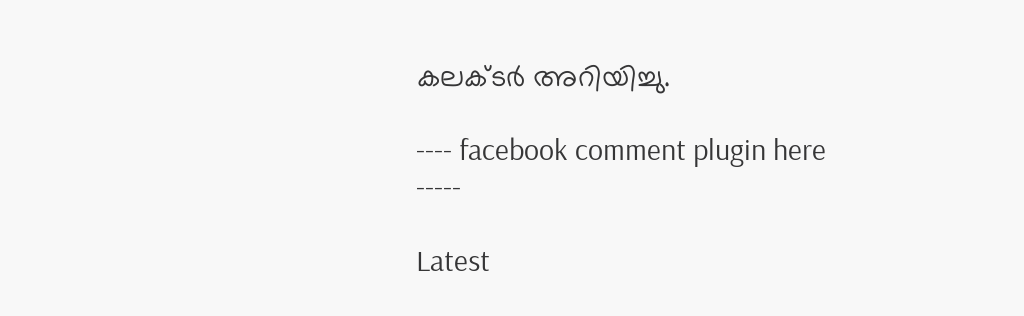കലക്ടര്‍ അറിയിച്ചു.

---- facebook comment plugin here -----

Latest